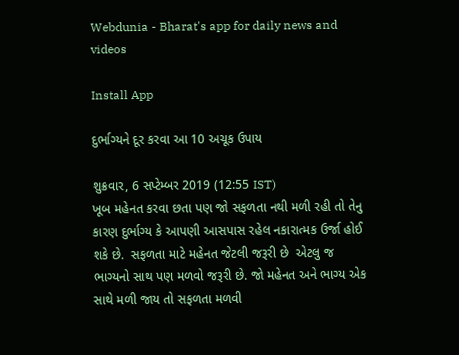Webdunia - Bharat's app for daily news and videos

Install App

દુર્ભાગ્યને દૂર કરવા આ 10 અચૂક ઉપાય

શુક્રવાર, 6 સપ્ટેમ્બર 2019 (12:55 IST)
ખૂબ મહેનત કરવા છતા પણ જો સફળતા નથી મળી રહી તો તેનુ કારણ દુર્ભાગ્ય કે આપણી આસપાસ રહેલ નકારાત્મક ઉર્જા હોઈ શકે છે.  સફળતા માટે મહેનત જેટલી જરૂરી છે  એટલુ જ ભાગ્યનો સાથ પણ મળવો જરૂરી છે. જો મહેનત અને ભાગ્ય એક સાથે મળી જાય તો સફળતા મળવી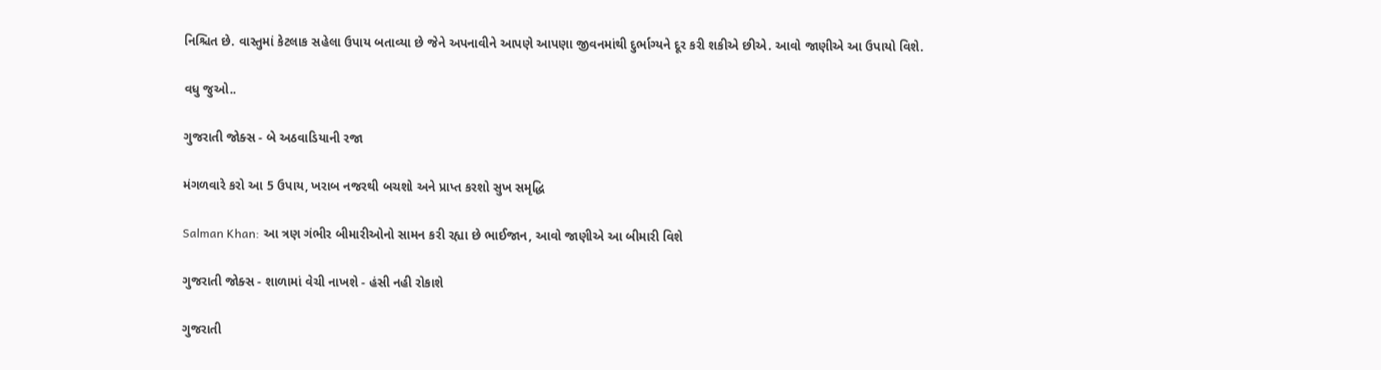નિશ્ચિત છે. વાસ્તુમાં કેટલાક સહેલા ઉપાય બતાવ્યા છે જેને અપનાવીને આપણે આપણા જીવનમાંથી દુર્ભાગ્યને દૂર કરી શકીએ છીએ. આવો જાણીએ આ ઉપાયો વિશે.

વધુ જુઓ..

ગુજરાતી જોક્સ - બે અઠવાડિયાની રજા

મંગળવારે કરો આ 5 ઉપાય, ખરાબ નજરથી બચશો અને પ્રાપ્ત કરશો સુખ સમૃદ્ધિ

Salman Khan: આ ત્રણ ગંભીર બીમારીઓનો સામન કરી રહ્યા છે ભાઈજાન, આવો જાણીએ આ બીમારી વિશે

ગુજરાતી જોક્સ - શાળામાં વેચી નાખશે - હંસી નહી રોકાશે

ગુજરાતી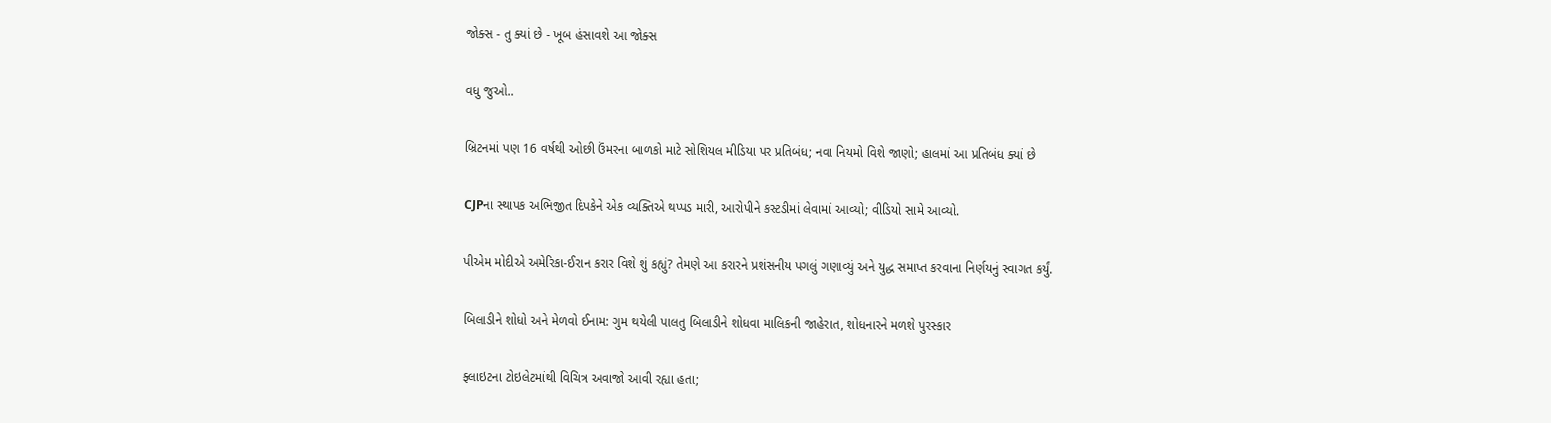જોક્સ - તુ ક્યાં છે - ખૂબ હંસાવશે આ જોક્સ

વધુ જુઓ..

બ્રિટનમાં પણ 16 વર્ષથી ઓછી ઉંમરના બાળકો માટે સોશિયલ મીડિયા પર પ્રતિબંધ; નવા નિયમો વિશે જાણો; હાલમાં આ પ્રતિબંધ ક્યાં છે

CJPના સ્થાપક અભિજીત દિપકેને એક વ્યક્તિએ થપ્પડ મારી, આરોપીને કસ્ટડીમાં લેવામાં આવ્યો; વીડિયો સામે આવ્યો.

પીએમ મોદીએ અમેરિકા-ઈરાન કરાર વિશે શું કહ્યું? તેમણે આ કરારને પ્રશંસનીય પગલું ગણાવ્યું અને યુદ્ધ સમાપ્ત કરવાના નિર્ણયનું સ્વાગત કર્યું.

બિલાડીને શોધો અને મેળવો ઈનામ: ગુમ થયેલી પાલતુ બિલાડીને શોધવા માલિકની જાહેરાત, શોધનારને મળશે પુરસ્કાર

ફ્લાઇટના ટોઇલેટમાંથી વિચિત્ર અવાજો આવી રહ્યા હતા;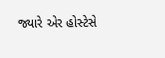જ્યારે એર હોસ્ટેસે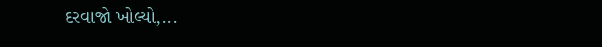દરવાજો ખોલ્યો,...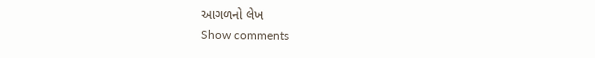આગળનો લેખ
Show comments